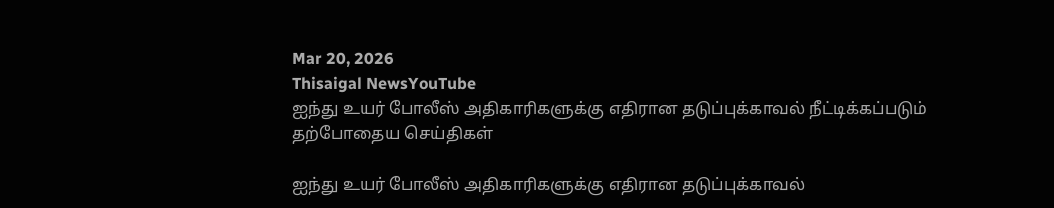Mar 20, 2026
Thisaigal NewsYouTube
ஐந்து உயர் போலீஸ் அதிகாரிகளுக்கு எதிரான தடுப்புக்காவல் நீட்டிக்கப்படும்
தற்போதைய செய்திகள்

ஐந்து உயர் போலீஸ் அதிகாரிகளுக்கு எதிரான தடுப்புக்காவல்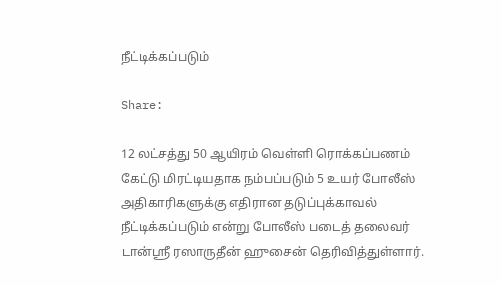நீட்டிக்கப்படும்

Share:

12 லட்சத்து 50 ஆயிரம் வெள்ளி ரொக்கப்பணம் கேட்டு மிரட்டியதாக நம்பப்படும் 5 உயர் போலீஸ் அதிகாரிகளுக்கு எதிரான தடுப்புக்காவல் நீட்டிக்கப்படும் என்று போலீஸ் படைத் தலைவர் டான்ஸ்ரீ ரஸாருதீன் ஹுசைன் தெரிவித்துள்ளார்.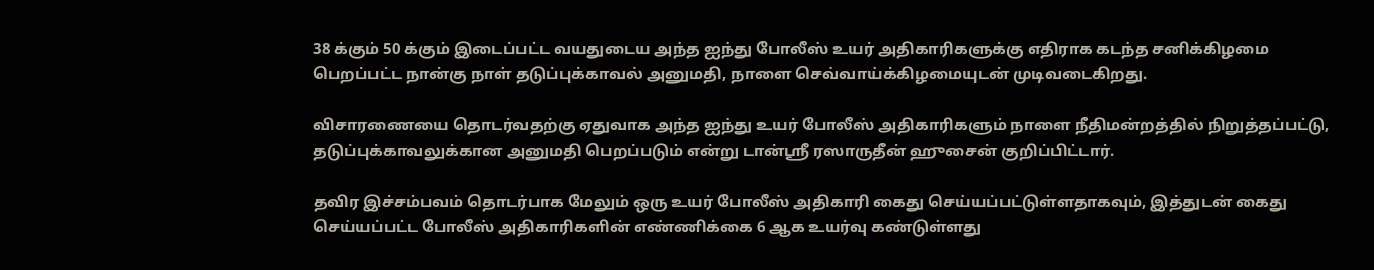38 க்கும் 50 க்கும் இடைப்பட்ட வயதுடைய அந்த ஐந்து போலீஸ் உயர் அதிகாரிகளுக்கு எதிராக கடந்த சனிக்கிழமை பெறப்பட்ட நான்கு நாள் தடுப்புக்காவல் அனுமதி, நாளை செவ்வாய்க்கிழமையுடன் முடிவடைகிறது.

விசாரணையை தொடர்வதற்கு ஏதுவாக அந்த ஐந்து உயர் போலீஸ் அதிகாரிகளும் நாளை நீதிமன்றத்தில் நிறுத்தப்பட்டு, தடுப்புக்காவலுக்கான அனுமதி பெறப்படும் என்று டான்ஸ்ரீ ரஸாருதீன் ஹுசைன் குறிப்பிட்டார்.

தவிர இச்சம்பவம் தொடர்பாக மேலும் ஒரு உயர் போலீஸ் அதிகாரி கைது செய்யப்பட்டுள்ளதாகவும், இத்துடன் கைது செய்யப்பட்ட போலீஸ் அதிகாரிகளின் எண்ணிக்கை 6 ஆக உயர்வு கண்டுள்ளது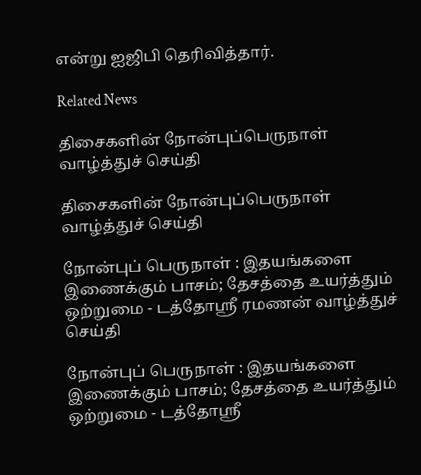என்று ஐஜிபி தெரிவித்தார்.

Related News

திசைகளின் நோன்புப்பெருநாள் வாழ்த்துச் செய்தி

திசைகளின் நோன்புப்பெருநாள் வாழ்த்துச் செய்தி

நோன்புப் பெருநாள் : இதயங்களை இணைக்கும் பாசம்; தேசத்தை உயர்த்தும் ஒற்றுமை - டத்தோஶ்ரீ ரமணன் வாழ்த்துச் செய்தி

நோன்புப் பெருநாள் : இதயங்களை இணைக்கும் பாசம்; தேசத்தை உயர்த்தும் ஒற்றுமை - டத்தோஶ்ரீ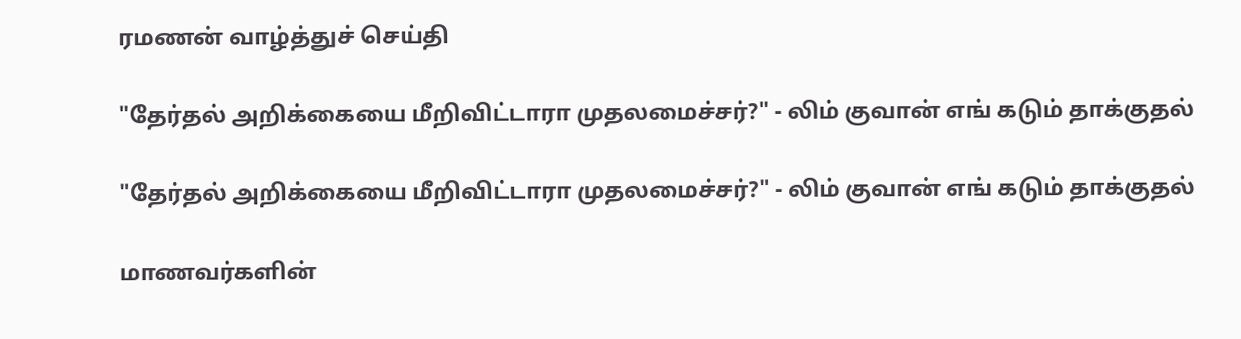ரமணன் வாழ்த்துச் செய்தி

"தேர்தல் அறிக்கையை மீறிவிட்டாரா முதலமைச்சர்?" - லிம் குவான் எங் கடும் தாக்குதல்

"தேர்தல் அறிக்கையை மீறிவிட்டாரா முதலமைச்சர்?" - லிம் குவான் எங் கடும் தாக்குதல்

மாணவர்களின்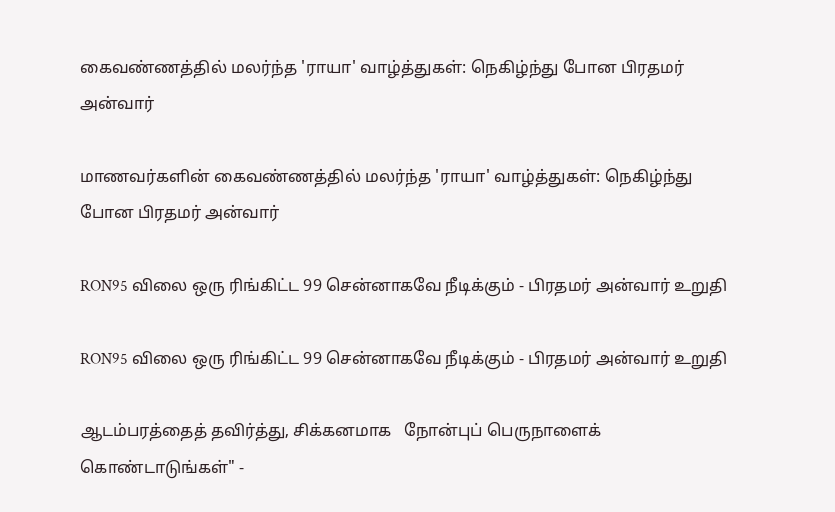கைவண்ணத்தில் மலர்ந்த 'ராயா' வாழ்த்துகள்: நெகிழ்ந்து போன பிரதமர் அன்வார்

மாணவர்களின் கைவண்ணத்தில் மலர்ந்த 'ராயா' வாழ்த்துகள்: நெகிழ்ந்து போன பிரதமர் அன்வார்

RON95 விலை ஒரு ரிங்கிட்ட 99 சென்னாகவே நீடிக்கும் - பிரதமர் அன்வார் உறுதி

RON95 விலை ஒரு ரிங்கிட்ட 99 சென்னாகவே நீடிக்கும் - பிரதமர் அன்வார் உறுதி

ஆடம்பரத்தைத் தவிர்த்து, சிக்கனமாக   நோன்புப் பெருநாளைக் கொண்டாடுங்கள்" -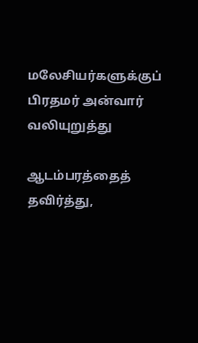மலேசியர்களுக்குப் பிரதமர் அன்வார் வலியுறுத்து

ஆடம்பரத்தைத் தவிர்த்து,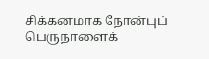சிக்கனமாக நோன்புப் பெருநாளைக்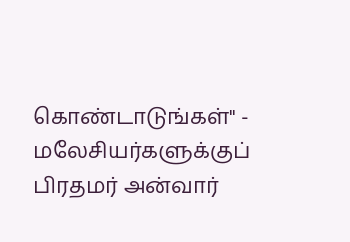கொண்டாடுங்கள்" - மலேசியர்களுக்குப் பிரதமர் அன்வார்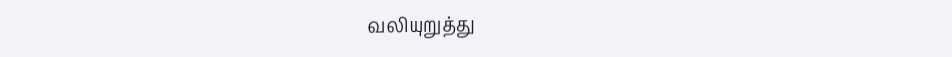வலியுறுத்து